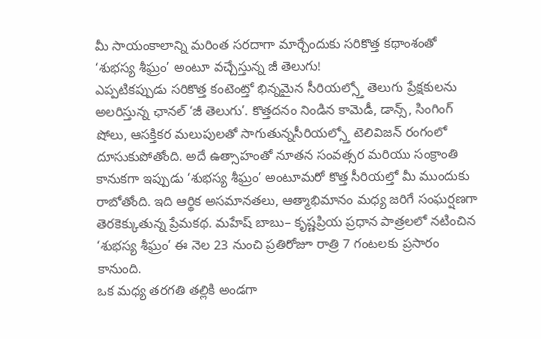మీ సాయంకాలాన్ని మరింత సరదాగా మార్చేందుకు సరికొత్త కథాంశంతో ‘శుభస్య శీఘ్రం’ అంటూ వచ్చేస్తున్న జీ తెలుగు!
ఎప్పటికప్పుడు సరికొత్త కంటెంట్తో భిన్నమైన సీరియల్స్తో తెలుగు ప్రేక్షకులను అలరిస్తున్న ఛానల్ ‘జీ తెలుగు’. కొత్తదనం నిండిన కామెడీ, డాన్స్, సింగింగ్ షోలు, ఆసక్తికర మలుపులతో సాగుతున్నసీరియల్స్తో టెలివిజన్ రంగంలో దూసుకుపోతోంది. అదే ఉత్సాహంతో నూతన సంవత్సర మరియు సంక్రాంతి కానుకగా ఇప్పుడు ‘శుభస్య శీఘ్రం’ అంటూమరో కొత్త సీరియల్తో మీ ముందుకు రాబోతోంది. ఇది ఆర్థిక అసమానతలు, ఆత్మాభిమానం మధ్య జరిగే సంఘర్షణగా తెరకెక్కుతున్న ప్రేమకథ. మహేష్ బాబు– కృష్ణప్రియ ప్రధాన పాత్రలలో నటించిన ‘శుభస్య శీఘ్రం’ ఈ నెల 23 నుంచి ప్రతిరోజూ రాత్రి 7 గంటలకు ప్రసారం కానుంది.
ఒక మధ్య తరగతి తల్లికి అండగా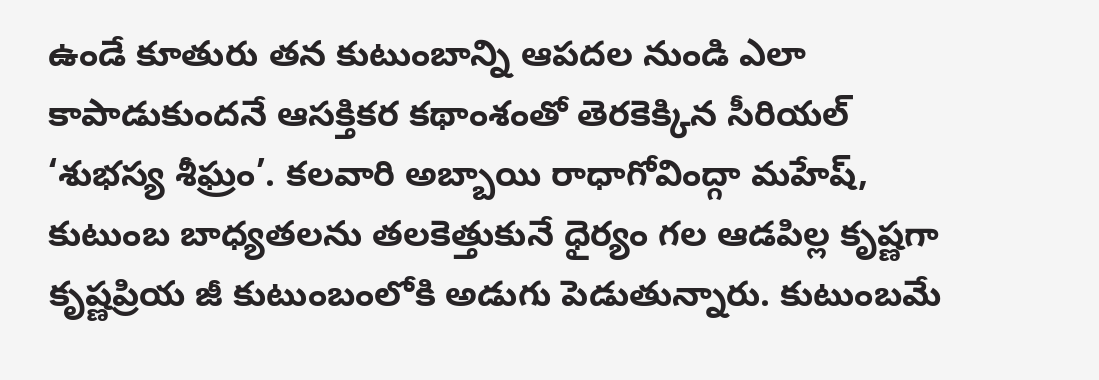ఉండే కూతురు తన కుటుంబాన్ని ఆపదల నుండి ఎలా కాపాడుకుందనే ఆసక్తికర కథాంశంతో తెరకెక్కిన సీరియల్ ‘శుభస్య శీఘ్రం’. కలవారి అబ్బాయి రాధాగోవింద్గా మహేష్, కుటుంబ బాధ్యతలను తలకెత్తుకునే ధైర్యం గల ఆడపిల్ల కృష్ణగా కృష్ణప్రియ జీ కుటుంబంలోకి అడుగు పెడుతున్నారు. కుటుంబమే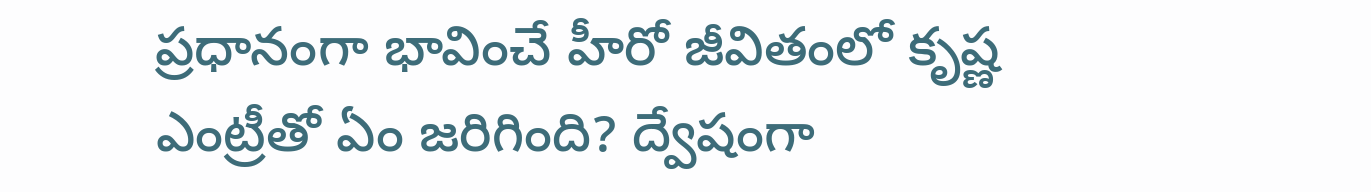ప్రధానంగా భావించే హీరో జీవితంలో కృష్ణ ఎంట్రీతో ఏం జరిగింది? ద్వేషంగా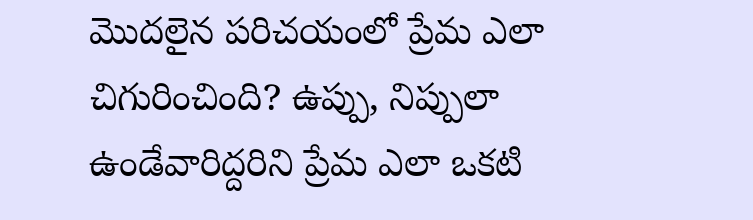మొదలైన పరిచయంలో ప్రేమ ఎలా చిగురించింది? ఉప్పు, నిప్పులా ఉండేవారిద్దరిని ప్రేమ ఎలా ఒకటి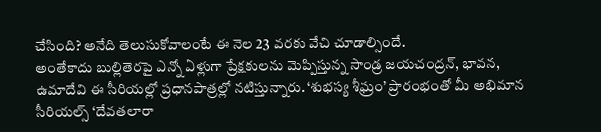చేసింది? అనేది తెలుసుకోవాలంటే ఈ నెల 23 వరకు వేచి చూడాల్సిందే.
అంతేకాదు బుల్లితెరపై ఎన్నో ఏళ్లుగా ప్రేక్షకులను మెప్పిస్తున్న సాండ్ర జయచంద్రన్, భావన, ఉమాదేవి ఈ సీరియల్లో ప్రధానపాత్రల్లో నటిస్తున్నారు. ‘శుభస్య శీఘ్రం’ ప్రారంభంతో మీ అభిమాన సీరియల్స్ ‘దేవతలారా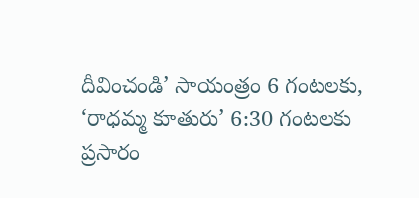దీవించండి’ సాయంత్రం 6 గంటలకు, ‘రాధమ్మ కూతురు’ 6:30 గంటలకు ప్రసారం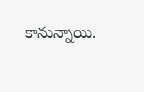కానున్నాయి.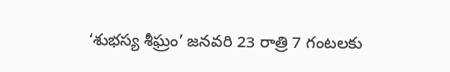‘శుభస్య శీఘ్రం’ జనవరి 23 రాత్రి 7 గంటలకు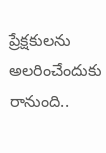ప్రేక్షకులను అలరించేందుకు రానుంది..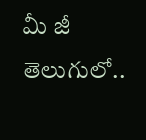మీ జీ తెలుగులో..